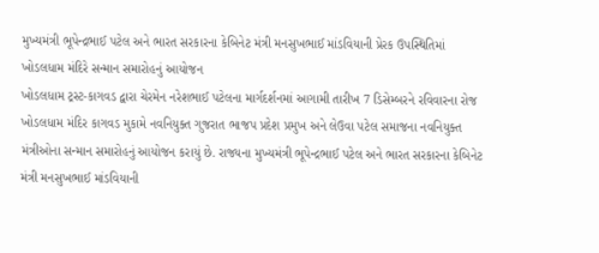મુખ્યમંત્રી ભૂપેન્દ્રભાઈ પટેલ અને ભારત સરકારના કેબિનેટ મંત્રી મનસુખભાઈ માંડવિયાની પ્રેરક ઉપસ્થિતિમાં ખોડલધામ મંદિરે સન્માન સમારોહનું આયોજન
ખોડલધામ ટ્રસ્ટ-કાગવડ દ્વારા ચેરમેન નરેશભાઈ પટેલના માર્ગદર્શનમાં આગામી તારીખ 7 ડિસેમ્બરને રવિવારના રોજ ખોડલધામ મંદિર કાગવડ મુકામે નવનિયુક્ત ગુજરાત ભાજપ પ્રદેશ પ્રમુખ અને લેઉવા પટેલ સમાજના નવનિયુક્ત મંત્રીઓના સન્માન સમારોહનું આયોજન કરાયું છે. રાજ્યના મુખ્યમંત્રી ભૂપેન્દ્રભાઈ પટેલ અને ભારત સરકારના કેબિનેટ મંત્રી મનસુખભાઈ માંડવિયાની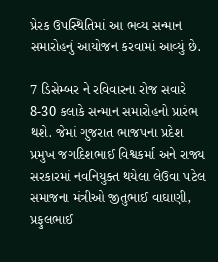પ્રેરક ઉપસ્થિતિમાં આ ભવ્ય સન્માન સમારોહનું આયોજન કરવામાં આવ્યું છે.

7 ડિસેમ્બર ને રવિવારના રોજ સવારે 8-30 કલાકે સન્માન સમારોહનો પ્રારંભ થશે. જેમાં ગુજરાત ભાજપના પ્રદેશ પ્રમુખ જગદિશભાઈ વિશ્વકર્મા અને રાજ્ય સરકારમાં નવનિયુક્ત થયેલા લેઉવા પટેલ સમાજના મંત્રીઓ જીતુભાઈ વાઘાણી, પ્રફુલભાઈ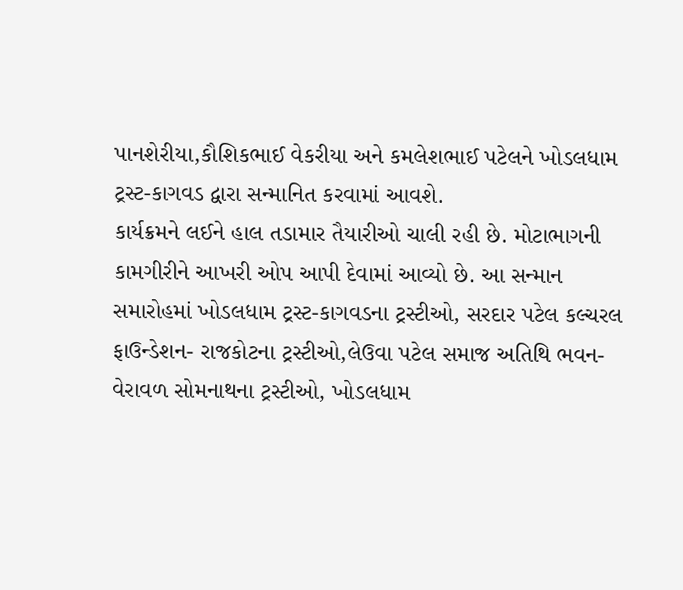પાનશેરીયા,કૌશિકભાઈ વેકરીયા અને કમલેશભાઈ પટેલને ખોડલધામ ટ્રસ્ટ-કાગવડ દ્વારા સન્માનિત કરવામાં આવશે.
કાર્યક્રમને લઈને હાલ તડામાર તૈયારીઓ ચાલી રહી છે. મોટાભાગની કામગીરીને આખરી ઓપ આપી દેવામાં આવ્યો છે. આ સન્માન સમારોહમાં ખોડલધામ ટ્રસ્ટ-કાગવડના ટ્રસ્ટીઓ, સરદાર પટેલ કલ્ચરલ ફાઉન્ડેશન- રાજકોટના ટ્રસ્ટીઓ,લેઉવા પટેલ સમાજ અતિથિ ભવન- વેરાવળ સોમનાથના ટ્રસ્ટીઓ, ખોડલધામ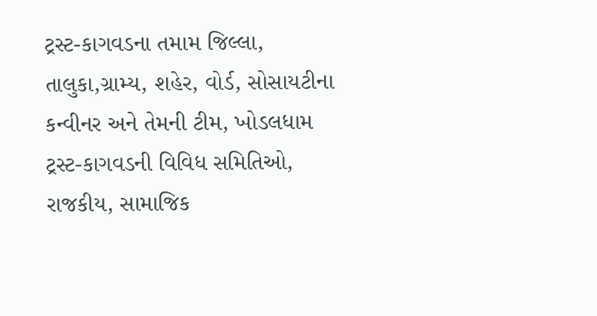ટ્રસ્ટ-કાગવડના તમામ જિલ્લા, તાલુકા,ગ્રામ્ય, શહેર, વોર્ડ, સોસાયટીના કન્વીનર અને તેમની ટીમ, ખોડલધામ ટ્રસ્ટ-કાગવડની વિવિધ સમિતિઓ, રાજકીય, સામાજિક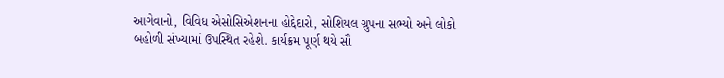આગેવાનો, વિવિધ એસોસિએશનના હોદ્દેદારો, સોશિયલ ગ્રુપના સભ્યો અને લોકો બહોળી સંખ્યામાં ઉપસ્થિત રહેશે. કાર્યક્રમ પૂર્ણ થયે સૌ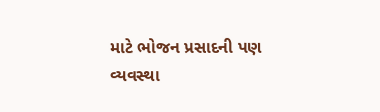માટે ભોજન પ્રસાદની પણ વ્યવસ્થા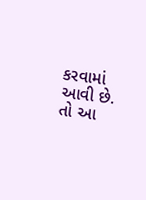કરવામાં આવી છે. તો આ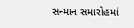સન્માન સમારોહમાં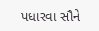પધારવા સૌને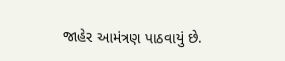જાહેર આમંત્રણ પાઠવાયું છે.